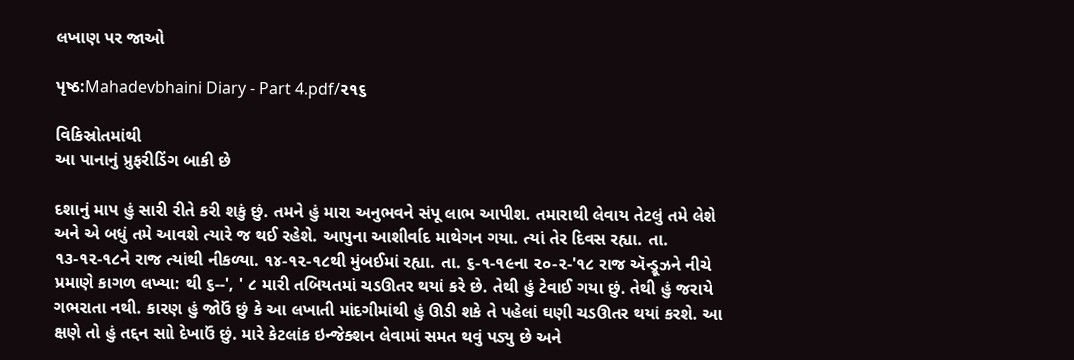લખાણ પર જાઓ

પૃષ્ઠ:Mahadevbhaini Diary - Part 4.pdf/૨૧૬

વિકિસ્રોતમાંથી
આ પાનાનું પ્રુફરીડિંગ બાકી છે

દશાનું માપ હું સારી રીતે કરી શકું છું. તમને હું મારા અનુભવને સંપૂ લાભ આપીશ. તમારાથી લેવાય તેટલું તમે લેશે અને એ બધું તમે આવશે ત્યારે જ થઈ રહેશે. આપુના આશીર્વાદ માથેગન ગયા. ત્યાં તેર દિવસ રહ્યા. તા. ૧૩-૧૨-૧૮ને રાજ ત્યાંથી નીકળ્યા. ૧૪-૧૨-૧૮થી મુંબઈમાં રહ્યા. તા. ૬-૧-૧૯ના ૨૦-૨-'૧૮ રાજ ઍન્ડ્રૂઝને નીચે પ્રમાણે કાગળ લખ્યા: થી ૬--', ' ૮ મારી તબિયતમાં ચડઊતર થયાં કરે છે. તેથી હું ટેવાઈ ગયા છું. તેથી હું જરાયે ગભરાતા નથી. કારણ હું જોઉં છું કે આ લખાતી માંદગીમાંથી હું ઊડી શકે તે પહેલાં ઘણી ચડઊતર થયાં કરશે. આ ક્ષણે તો હું તદ્દન સાો દેખાઉં છું. મારે કેટલાંક ઇન્જેક્શન લેવામાં સમત થવું પડ્યુ છે અને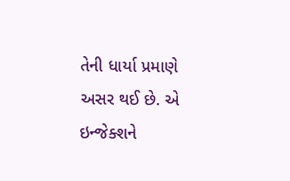તેની ધાર્યા પ્રમાણે અસર થઈ છે. એ ઇન્જેક્શને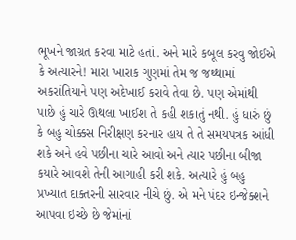ભૂખને જાગ્રત કરવા માટે હતાં. અને મારે કબૂલ કરવુ જોઈએ કે અત્યારને! મારા ખારાક ગુણમાં તેમ જ જથ્થામાં અકરાંતિયાને પણ અદેખાઈ કરાવે તેવા છે. પણ એમાંથી પાછે હું ચારે ઊથલા ખાઈશ તે કહી શકાતું નથી. હું ધારું છું કે બહુ ચોક્કસ નિરીક્ષણ કરનાર હાય તે તે સમયપત્રક આંધી શકે અને હવે પછીના ચારે આવો અને ત્યાર પછીના બીજા કયારે આવશે તેની આગાહી કરી શકે. અત્યારે હું બહુ પ્રખ્યાત દાક્તરની સારવાર નીચે છું. એ મને પંદર ઇન્જેક્શને આપવા ઇચ્છે છે જેમાંનાં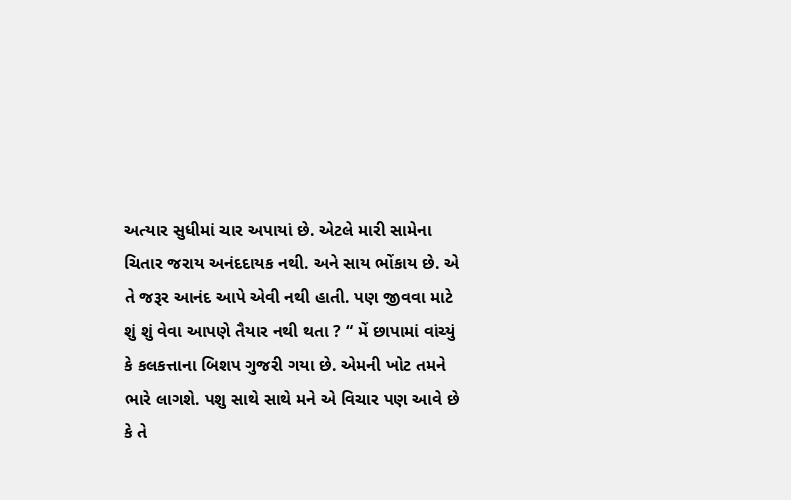અત્યાર સુધીમાં ચાર અપાયાં છે. એટલે મારી સામેના ચિતાર જરાય અનંદદાયક નથી. અને સાય ભોંકાય છે. એ તે જરૂર આનંદ આપે એવી નથી હાતી. પણ જીવવા માટે શું શું વેવા આપણે તૈયાર નથી થતા ? “ મેં છાપામાં વાંચ્યું કે કલકત્તાના બિશપ ગુજરી ગયા છે. એમની ખોટ તમને ભારે લાગશે. પશુ સાથે સાથે મને એ વિચાર પણ આવે છે કે તે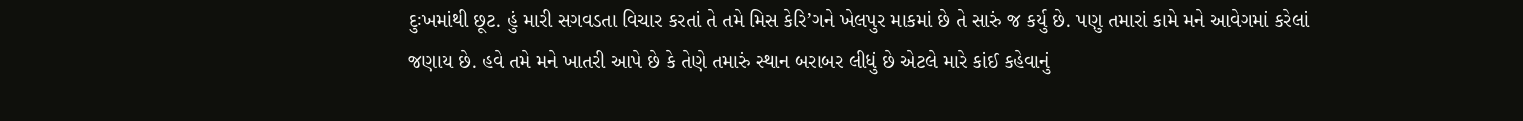દુઃખમાંથી છૂટ. હું મારી સગવડતા વિચાર કરતાં તે તમે મિસ કેરિ’ગને ખેલપુર માકમાં છે તે સારું જ કર્યુ છે. પણુ તમારાં કામે મને આવેગમાં કરેલાં જણાય છે. હવે તમે મને ખાતરી આપે છે કે તેણે તમારું સ્થાન બરાબર લીધું છે એટલે મારે કાંઈ કહેવાનું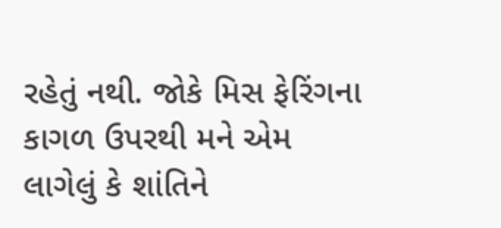રહેતું નથી. જોકે મિસ ફેરિંગના કાગળ ઉપરથી મને એમ લાગેલું કે શાંતિને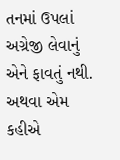તનમાં ઉપલાં અગ્રેજી લેવાનું એને ફાવતું નથી. અથવા એમ કહીએ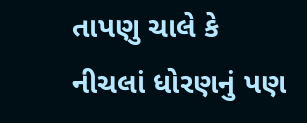તાપણુ ચાલે કે નીચલાં ધોરણનું પણ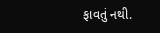ફાવતું નથી.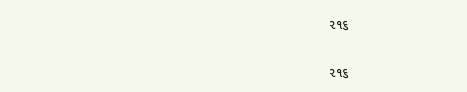૨૧૬

૨૧૬